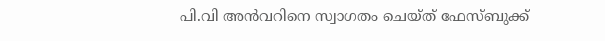പി.വി അൻവറിനെ സ്വാഗതം ചെയ്ത് ഫേസ്ബുക്ക്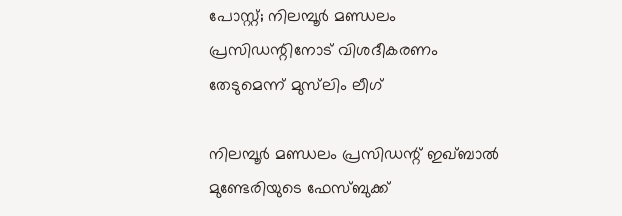പോസ്റ്റ്; നിലമ്പൂർ മണ്ഡലം പ്രസിഡന്റിനോട് വിശദീകരണം തേടുമെന്ന് മുസ്‌ലിം ലീഗ്

നിലമ്പൂർ മണ്ഡലം പ്രസിഡന്റ് ഇഖ്ബാൽ മുണ്ടേരിയുടെ ഫേസ്ബുക്ക്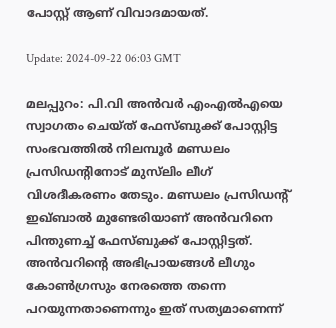പോസ്റ്റ് ആണ് വിവാദമായത്.

Update: 2024-09-22 06:03 GMT

മലപ്പുറം: പി.വി അൻവർ എംഎൽഎയെ സ്വാഗതം ചെയ്ത് ഫേസ്ബുക്ക് പോസ്റ്റിട്ട സംഭവത്തിൽ നിലമ്പൂർ മണ്ഡലം പ്രസിഡന്റിനോട് മുസ്‌ലിം ലീഗ് വിശദീകരണം തേടും. മണ്ഡലം പ്രസിഡന്റ് ഇഖ്ബാൽ മുണ്ടേരിയാണ് അൻവറിനെ പിന്തുണച്ച് ഫേസ്ബുക്ക് പോസ്റ്റിട്ടത്. അൻവറിന്റെ അഭിപ്രായങ്ങൾ ലീഗും കോൺഗ്രസും നേരത്തെ തന്നെ പറയുന്നതാണെന്നും ഇത് സത്യമാണെന്ന്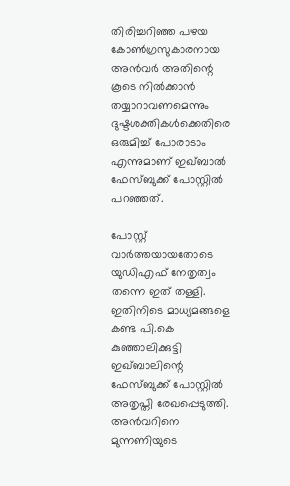തിരിച്ചറിഞ്ഞ പഴയ കോൺഗ്രസുകാരനായ അൻവർ അതിന്റെ കൂടെ നിൽക്കാൻ തയ്യാറാവണമെന്നും ദുഷ്ടശക്തികൾക്കെതിരെ ഒരുമിച്ച് പോരാടാം എന്നുമാണ് ഇഖ്ബാൽ ഫേസ്ബുക്ക് പോസ്റ്റിൽ പറഞ്ഞത്.

പോസ്റ്റ് വാർത്തയായതോടെ യുഡിഎഫ് നേതൃത്വം തന്നെ ഇത് തള്ളി. ഇതിനിടെ മാധ്യമങ്ങളെ കണ്ട പി.കെ കുഞ്ഞാലിക്കുട്ടി ഇഖ്ബാലിന്റെ ഫേസ്ബുക്ക് പോസ്റ്റിൽ അതൃപ്തി രേഖപ്പെടുത്തി. അൻവറിനെ മുന്നണിയുടെ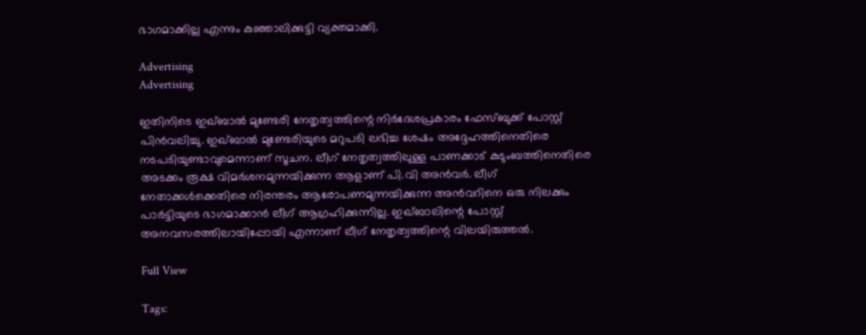ഭാഗമാക്കില്ല എന്നും കുഞ്ഞാലിക്കുട്ടി വ്യക്തമാക്കി.

Advertising
Advertising

ഇതിനിടെ ഇഖ്ബാൽ മുണ്ടേരി നേതൃത്വത്തിന്റെ നിർദേശപ്രകാരം ഫേസ്ബുക്ക് പോസ്റ്റ് പിൻവലിച്ചു. ഇഖ്ബാൽ മുണ്ടേരിയുടെ മറുപടി ലഭിച്ച ശേഷം അദ്ദേഹത്തിനെതിരെ നടപടിയുണ്ടാവുമെന്നാണ് സൂചന. ലീഗ് നേതൃത്വത്തിലുള്ള പാണക്കാട് കുടുംബത്തിനെതിരെ അടക്കം രൂക്ഷ വിമർശനമുന്നയിക്കുന്ന ആളാണ് പി.വി അൻവർ. ലീഗ് നേതാക്കൾക്കെതിരെ നിരന്തരം ആരോപണമുന്നയിക്കുന്ന അൻവറിനെ ഒരു നിലക്കും പാർട്ടിയുടെ ഭാഗമാക്കാൻ ലീഗ് ആഗ്രഹിക്കുന്നില്ല. ഇഖ്ബാലിന്റെ പോസ്റ്റ് അനവസരത്തിലായിപ്പോയി എന്നാണ് ലീഗ് നേതൃത്വത്തിന്റെ വിലയിരുത്തൽ.

Full View

Tags: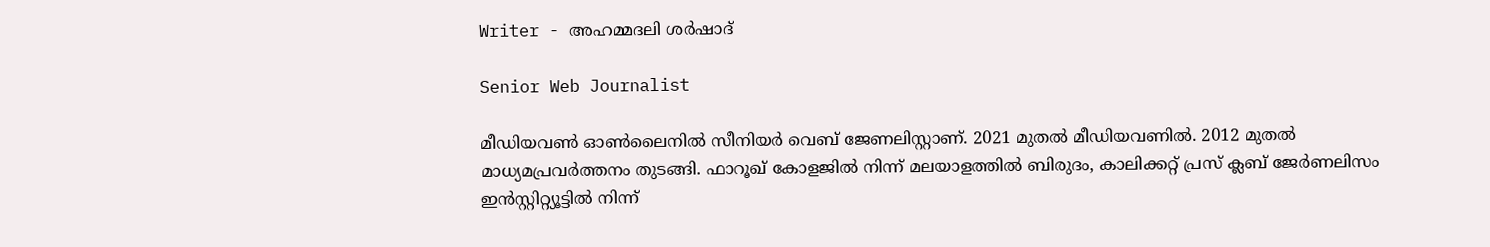Writer - അഹമ്മദലി ശര്‍ഷാദ്

Senior Web Journalist

മീഡിയവൺ ഓൺലൈനിൽ സീനിയർ വെബ് ജേണലിസ്റ്റാണ്. 2021 മുതൽ മീഡിയവണിൽ. 2012 മുതൽ മാധ്യമപ്രവർത്തനം തുടങ്ങി. ഫാറൂഖ് കോളജിൽ നിന്ന് മലയാളത്തിൽ ബിരുദം, കാലിക്കറ്റ് പ്രസ് ക്ലബ് ജേർണലിസം ഇൻസ്റ്റിറ്റ്യൂട്ടിൽ നിന്ന്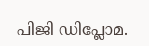പിജി ഡിപ്ലോമ.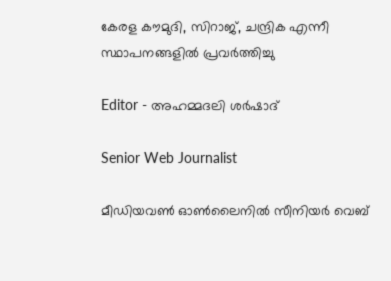കേരള കൗമുദി, സിറാജ്, ചന്ദ്രിക എന്നീ സ്ഥാപനങ്ങളിൽ പ്രവർത്തിച്ചു

Editor - അഹമ്മദലി ശര്‍ഷാദ്

Senior Web Journalist

മീഡിയവൺ ഓൺലൈനിൽ സീനിയർ വെബ്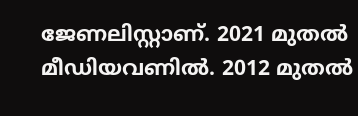ജേണലിസ്റ്റാണ്. 2021 മുതൽ മീഡിയവണിൽ. 2012 മുതൽ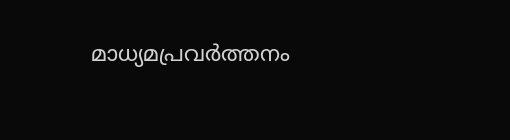മാധ്യമപ്രവർത്തനം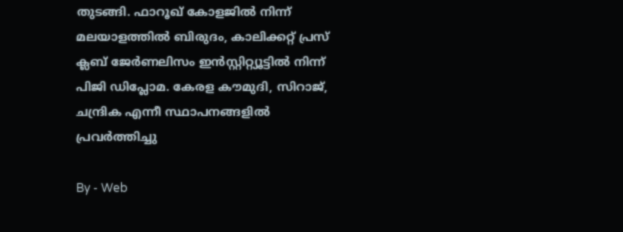തുടങ്ങി. ഫാറൂഖ് കോളജിൽ നിന്ന് മലയാളത്തിൽ ബിരുദം, കാലിക്കറ്റ് പ്രസ് ക്ലബ് ജേർണലിസം ഇൻസ്റ്റിറ്റ്യൂട്ടിൽ നിന്ന് പിജി ഡിപ്ലോമ. കേരള കൗമുദി, സിറാജ്, ചന്ദ്രിക എന്നീ സ്ഥാപനങ്ങളിൽ പ്രവർത്തിച്ചു

By - Web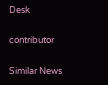Desk

contributor

Similar News